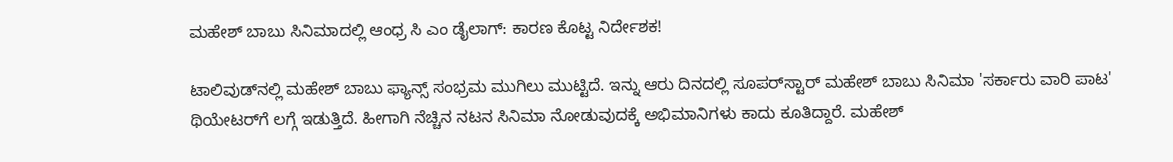ಮಹೇಶ್ ಬಾಬು ಸಿನಿಮಾದಲ್ಲಿ ಆಂಧ್ರ ಸಿ ಎಂ ಡೈಲಾಗ್: ಕಾರಣ ಕೊಟ್ಟ ನಿರ್ದೇಶಕ!

ಟಾಲಿವುಡ್‌ನಲ್ಲಿ ಮಹೇಶ್ ಬಾಬು ಫ್ಯಾನ್ಸ್ ಸಂಭ್ರಮ ಮುಗಿಲು ಮುಟ್ಟಿದೆ. ಇನ್ನು ಆರು ದಿನದಲ್ಲಿ ಸೂಪರ್‌ಸ್ಟಾರ್ ಮಹೇಶ್ ಬಾಬು ಸಿನಿಮಾ 'ಸರ್ಕಾರು ವಾರಿ ಪಾಟ' ಥಿಯೇಟರ್‌ಗೆ ಲಗ್ಗೆ ಇಡುತ್ತಿದೆ. ಹೀಗಾಗಿ ನೆಚ್ಚಿನ ನಟನ ಸಿನಿಮಾ ನೋಡುವುದಕ್ಕೆ ಅಭಿಮಾನಿಗಳು ಕಾದು ಕೂತಿದ್ದಾರೆ. ಮಹೇಶ್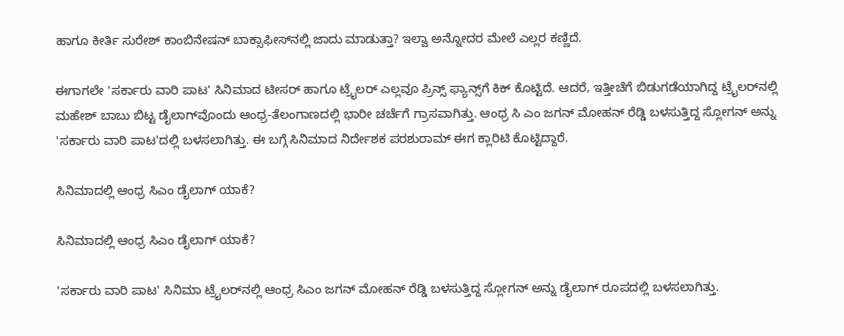ಹಾಗೂ ಕೀರ್ತಿ ಸುರೇಶ್ ಕಾಂಬಿನೇಷನ್‌ ಬಾಕ್ಸಾಫೀಸ್‌ನಲ್ಲಿ ಜಾದು ಮಾಡುತ್ತಾ? ಇಲ್ವಾ ಅನ್ನೋದರ ಮೇಲೆ ಎಲ್ಲರ ಕಣ್ಣಿದೆ.

ಈಗಾಗಲೇ 'ಸರ್ಕಾರು ವಾರಿ ಪಾಟ' ಸಿನಿಮಾದ ಟೀಸರ್ ಹಾಗೂ ಟ್ರೈಲರ್ ಎಲ್ಲವೂ ಪ್ರಿನ್ಸ್ ಫ್ಯಾನ್ಸ್‌ಗೆ ಕಿಕ್ ಕೊಟ್ಟಿದೆ. ಆದರೆ, ಇತ್ತೀಚೆಗೆ ಬಿಡುಗಡೆಯಾಗಿದ್ದ ಟ್ರೈಲರ್‌ನಲ್ಲಿ ಮಹೇಶ್ ಬಾಬು ಬಿಟ್ಟ ಡೈಲಾಗ್‌ವೊಂದು ಆಂಧ್ರ-ತೆಲಂಗಾಣದಲ್ಲಿ ಭಾರೀ ಚರ್ಚೆಗೆ ಗ್ರಾಸವಾಗಿತ್ತು. ಆಂಧ್ರ ಸಿ ಎಂ ಜಗನ್ ಮೋಹನ್ ರೆಡ್ಡಿ ಬಳಸುತ್ತಿದ್ದ ಸ್ಲೋಗನ್ ಅನ್ನು 'ಸರ್ಕಾರು ವಾರಿ ಪಾಟ'ದಲ್ಲಿ ಬಳಸಲಾಗಿತ್ತು. ಈ ಬಗ್ಗೆ ಸಿನಿಮಾದ ನಿರ್ದೇಶಕ ಪರಶುರಾಮ್ ಈಗ ಕ್ಲಾರಿಟಿ ಕೊಟ್ಟಿದ್ದಾರೆ.

ಸಿನಿಮಾದಲ್ಲಿ ಆಂಧ್ರ ಸಿಎಂ ಡೈಲಾಗ್ ಯಾಕೆ?

ಸಿನಿಮಾದಲ್ಲಿ ಆಂಧ್ರ ಸಿಎಂ ಡೈಲಾಗ್ ಯಾಕೆ?

'ಸರ್ಕಾರು ವಾರಿ ಪಾಟ' ಸಿನಿಮಾ ಟ್ರೈಲರ್‌ನಲ್ಲಿ ಆಂಧ್ರ ಸಿಎಂ ಜಗನ್ ಮೋಹನ್ ರೆಡ್ಡಿ ಬಳಸುತ್ತಿದ್ದ ಸ್ಲೋಗನ್ ಅನ್ನು ಡೈಲಾಗ್ ರೂಪದಲ್ಲಿ ಬಳಸಲಾಗಿತ್ತು.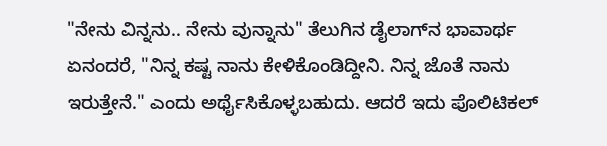"ನೇನು ವಿನ್ನನು.. ನೇನು ವುನ್ನಾನು" ತೆಲುಗಿನ ಡೈಲಾಗ್‌ನ ಭಾವಾರ್ಥ ಏನಂದರೆ, "ನಿನ್ನ ಕಷ್ಟ ನಾನು ಕೇಳಿಕೊಂಡಿದ್ದೀನಿ. ನಿನ್ನ ಜೊತೆ ನಾನು ಇರುತ್ತೇನೆ." ಎಂದು ಅರ್ಥೈಸಿಕೊಳ್ಳಬಹುದು. ಆದರೆ ಇದು ಪೊಲಿಟಿಕಲ್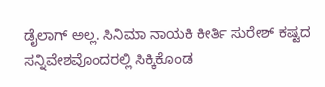ಡೈಲಾಗ್ ಅಲ್ಲ. ಸಿನಿಮಾ ನಾಯಕಿ ಕೀರ್ತಿ ಸುರೇಶ್‌ ಕಷ್ಟದ ಸನ್ನಿವೇಶವೊಂದರಲ್ಲಿ ಸಿಕ್ಕಿಕೊಂಡ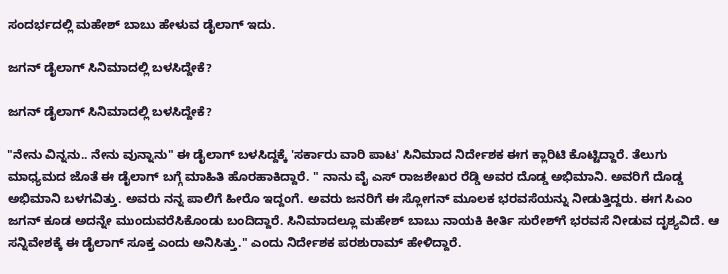ಸಂದರ್ಭದಲ್ಲಿ ಮಹೇಶ್ ಬಾಬು ಹೇಳುವ ಡೈಲಾಗ್ ಇದು.

ಜಗನ್ ಡೈಲಾಗ್ ಸಿನಿಮಾದಲ್ಲಿ ಬಳಸಿದ್ದೇಕೆ?

ಜಗನ್ ಡೈಲಾಗ್ ಸಿನಿಮಾದಲ್ಲಿ ಬಳಸಿದ್ದೇಕೆ?

"ನೇನು ವಿನ್ನನು.. ನೇನು ವುನ್ನಾನು" ಈ ಡೈಲಾಗ್ ಬಳಸಿದ್ದಕ್ಕೆ 'ಸರ್ಕಾರು ವಾರಿ ಪಾಟ' ಸಿನಿಮಾದ ನಿರ್ದೇಶಕ ಈಗ ಕ್ಲಾರಿಟಿ ಕೊಟ್ಟಿದ್ದಾರೆ. ತೆಲುಗು ಮಾಧ್ಯಮದ ಜೊತೆ ಈ ಡೈಲಾಗ್ ಬಗ್ಗೆ ಮಾಹಿತಿ ಹೊರಹಾಕಿದ್ದಾರೆ. " ನಾನು ವೈ ಎಸ್ ರಾಜಶೇಖರ ರೆಡ್ಡಿ ಅವರ ದೊಡ್ಡ ಅಭಿಮಾನಿ. ಅವರಿಗೆ ದೊಡ್ಡ ಅಭಿಮಾನಿ ಬಳಗವಿತ್ತು. ಅವರು ನನ್ನ ಪಾಲಿಗೆ ಹೀರೊ ಇದ್ದಂಗೆ. ಅವರು ಜನರಿಗೆ ಈ ಸ್ಲೋಗನ್ ಮೂಲಕ ಭರವಸೆಯನ್ನು ನೀಡುತ್ತಿದ್ದರು. ಈಗ ಸಿಎಂ ಜಗನ್ ಕೂಡ ಅದನ್ನೇ ಮುಂದುವರೆಸಿಕೊಂಡು ಬಂದಿದ್ದಾರೆ. ಸಿನಿಮಾದಲ್ಲೂ ಮಹೇಶ್ ಬಾಬು ನಾಯಕಿ ಕೀರ್ತಿ ಸುರೇಶ್‌ಗೆ ಭರವಸೆ ನೀಡುವ ದೃಶ್ಯವಿದೆ. ಆ ಸನ್ನಿವೇಶಕ್ಕೆ ಈ ಡೈಲಾಗ್ ಸೂಕ್ತ ಎಂದು ಅನಿಸಿತ್ತು." ಎಂದು ನಿರ್ದೇಶಕ ಪರಶುರಾಮ್ ಹೇಳಿದ್ದಾರೆ.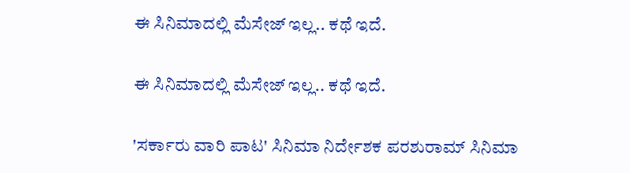ಈ ಸಿನಿಮಾದಲ್ಲಿ ಮೆಸೇಜ್ ಇಲ್ಲ.. ಕಥೆ ಇದೆ.

ಈ ಸಿನಿಮಾದಲ್ಲಿ ಮೆಸೇಜ್ ಇಲ್ಲ.. ಕಥೆ ಇದೆ.

'ಸರ್ಕಾರು ವಾರಿ ಪಾಟ' ಸಿನಿಮಾ ನಿರ್ದೇಶಕ ಪರಶುರಾಮ್ ಸಿನಿಮಾ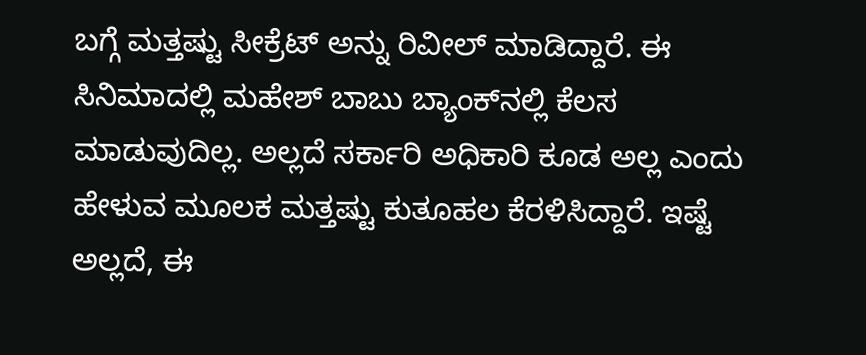ಬಗ್ಗೆ ಮತ್ತಷ್ಟು ಸೀಕ್ರೆಟ್ ಅನ್ನು ರಿವೀಲ್ ಮಾಡಿದ್ದಾರೆ. ಈ ಸಿನಿಮಾದಲ್ಲಿ ಮಹೇಶ್ ಬಾಬು ಬ್ಯಾಂಕ್‌ನಲ್ಲಿ ಕೆಲಸ ಮಾಡುವುದಿಲ್ಲ. ಅಲ್ಲದೆ ಸರ್ಕಾರಿ ಅಧಿಕಾರಿ ಕೂಡ ಅಲ್ಲ ಎಂದು ಹೇಳುವ ಮೂಲಕ ಮತ್ತಷ್ಟು ಕುತೂಹಲ ಕೆರಳಿಸಿದ್ದಾರೆ. ಇಷ್ಟೆ ಅಲ್ಲದೆ, ಈ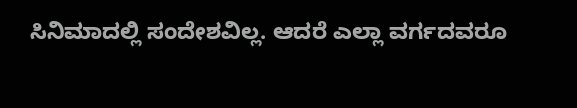ಸಿನಿಮಾದಲ್ಲಿ ಸಂದೇಶವಿಲ್ಲ. ಆದರೆ ಎಲ್ಲಾ ವರ್ಗದವರೂ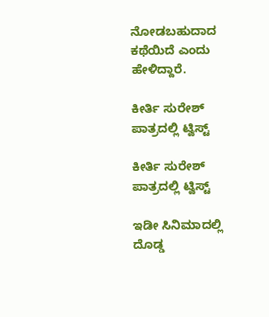ನೋಡಬಹುದಾದ ಕಥೆಯಿದೆ ಎಂದು ಹೇಳಿದ್ದಾರೆ.

ಕೀರ್ತಿ ಸುರೇಶ್ ಪಾತ್ರದಲ್ಲಿ ಟ್ವಿಸ್ಟ್

ಕೀರ್ತಿ ಸುರೇಶ್ ಪಾತ್ರದಲ್ಲಿ ಟ್ವಿಸ್ಟ್

ಇಡೀ ಸಿನಿಮಾದಲ್ಲಿ ದೊಡ್ಡ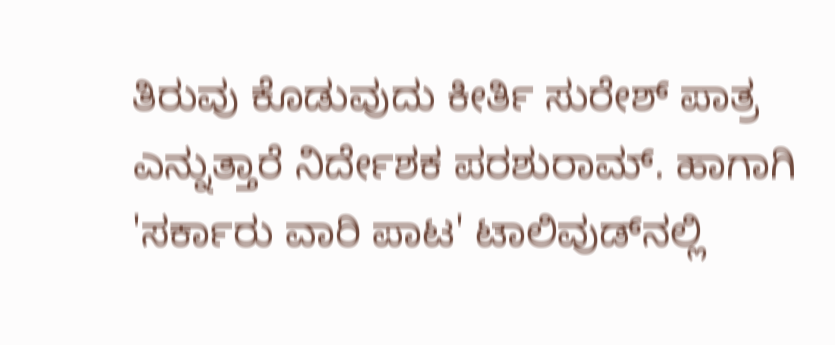ತಿರುವು ಕೊಡುವುದು ಕೀರ್ತಿ ಸುರೇಶ್ ಪಾತ್ರ ಎನ್ನುತ್ತಾರೆ ನಿರ್ದೇಶಕ ಪರಶುರಾಮ್. ಹಾಗಾಗಿ 'ಸರ್ಕಾರು ವಾರಿ ಪಾಟ' ಟಾಲಿವುಡ್‌ನಲ್ಲಿ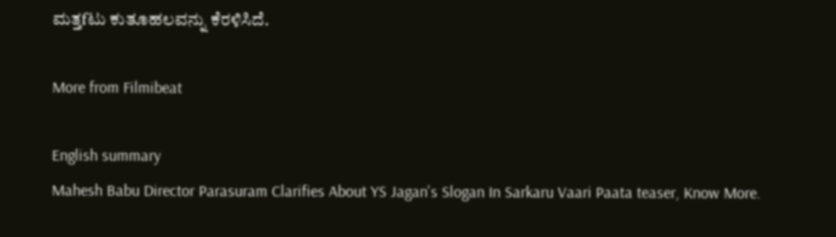ಮತ್ತfಟು ಕುತೂಹಲವನ್ನು ಕೆರಳಿಸಿದೆ.

More from Filmibeat

English summary
Mahesh Babu Director Parasuram Clarifies About YS Jagan's Slogan In Sarkaru Vaari Paata teaser, Know More.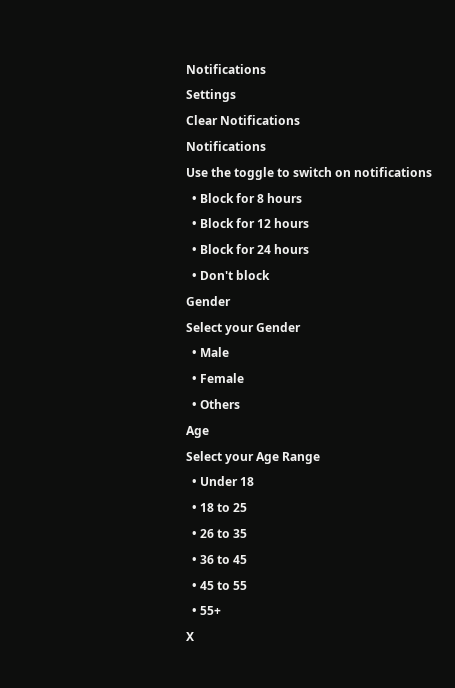Notifications
Settings
Clear Notifications
Notifications
Use the toggle to switch on notifications
  • Block for 8 hours
  • Block for 12 hours
  • Block for 24 hours
  • Don't block
Gender
Select your Gender
  • Male
  • Female
  • Others
Age
Select your Age Range
  • Under 18
  • 18 to 25
  • 26 to 35
  • 36 to 45
  • 45 to 55
  • 55+
X